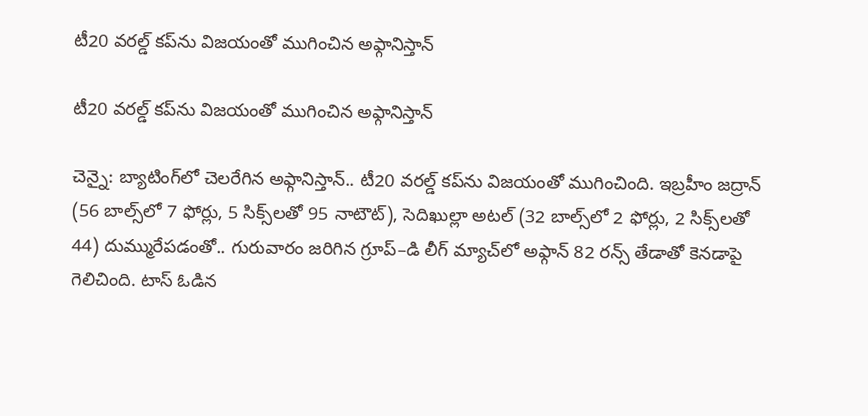టీ20 వరల్డ్‌‌‌‌‌‌‌‌ కప్‌‌‌‌‌‌‌‌ను విజయంతో ముగించిన అఫ్గానిస్తాన్‌‌

టీ20 వరల్డ్‌‌‌‌‌‌‌‌ కప్‌‌‌‌‌‌‌‌ను విజయంతో ముగించిన అఫ్గానిస్తాన్‌‌

చెన్నై: బ్యాటింగ్‌‌‌‌‌‌‌‌లో చెలరేగిన అఫ్గానిస్తాన్‌‌‌‌‌‌‌‌.. టీ20 వరల్డ్‌‌‌‌‌‌‌‌ కప్‌‌‌‌‌‌‌‌ను విజయంతో ముగించింది. ఇబ్రహీం జద్రాన్‌‌‌‌‌‌‌‌ (56 బాల్స్‌‌‌‌‌‌‌‌లో 7 ఫోర్లు, 5 సిక్స్‌‌‌‌‌‌‌‌లతో 95 నాటౌట్‌‌‌‌‌‌‌‌), సెదిఖుల్లా అటల్‌‌‌‌‌‌‌‌ (32 బాల్స్‌‌‌‌‌‌‌‌లో 2 ఫోర్లు, 2 సిక్స్‌‌‌‌‌‌‌‌లతో 44) దుమ్మురేపడంతో.. గురువారం జరిగిన గ్రూప్‌‌‌‌‌‌‌‌–డి లీగ్‌‌‌‌‌‌‌‌ మ్యాచ్‌‌‌‌‌‌‌‌లో అఫ్గాన్‌‌‌‌‌‌‌‌ 82 రన్స్‌‌‌‌‌‌‌‌ తేడాతో కెనడాపై గెలిచింది. టాస్‌‌‌‌‌‌‌‌ ఓడిన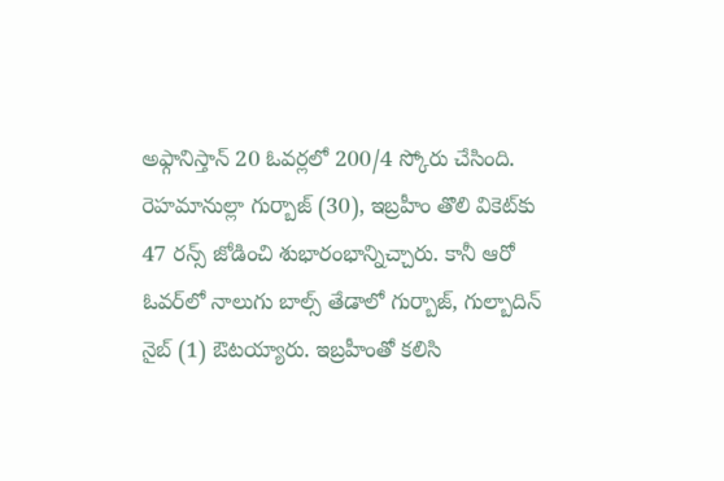అఫ్గానిస్తాన్‌‌‌‌‌‌‌‌ 20 ఓవర్లలో 200/4 స్కోరు చేసింది. రెహమానుల్లా గుర్బాజ్‌‌‌‌‌‌‌‌ (30), ఇబ్రహీం తొలి వికెట్‌‌‌‌‌‌‌‌కు 47 రన్స్‌‌‌‌‌‌‌‌ జోడించి శుభారంభాన్నిచ్చారు. కానీ ఆరో ఓవర్‌‌‌‌‌‌‌‌లో నాలుగు బాల్స్‌‌‌‌‌‌‌‌ తేడాలో గుర్బాజ్‌‌‌‌‌‌‌‌, గుల్బాదిన్‌‌‌‌‌‌‌‌ నైబ్‌‌‌‌‌‌‌‌ (1) ఔటయ్యారు. ఇబ్రహీంతో కలిసి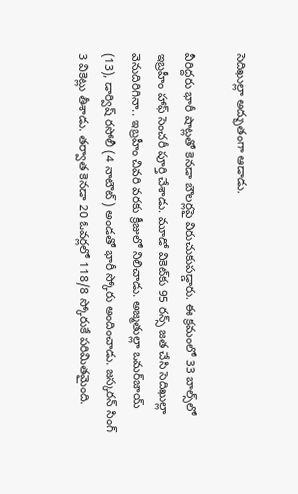సెదిఖుల్లా అద్భుతంగా ఆడాడు.

వీరిద్దరు భారీ షాట్లతో కెనడా బౌలర్లపై విరుచుకుపడ్డారు. ఈ క్రమంలో 33 బాల్స్‌‌‌‌‌‌‌‌లో ఇబ్రహీం హాఫ్‌‌‌‌‌‌‌‌ సెంచరీ పూర్తి చేశాడు. మూడో వికెట్‌‌‌‌‌‌‌‌కు 95 రన్స్‌‌‌‌‌‌‌‌ జత చేసి సెదిఖుల్లా వెనుదిరిగినా.. ఇబ్రహీం చివరి వరకు క్రీజులో నిలిచాడు. అజ్మతుల్లా ఒమర్‌‌‌‌‌‌‌‌జాయ్‌‌‌‌‌‌‌‌ (13), డార్విష్‌‌‌‌‌‌‌‌ రసోలీ (4 నాటౌట్‌‌‌‌‌‌‌‌) అండతో భారీ స్కోరు అందించాడు. జస్కరన్‌‌‌‌‌‌‌‌ సింగ్‌‌‌‌‌‌‌‌ 3 వికెట్లు తీశాడు. తర్వాత కెనడా 20 ఓవర్లలో 118/8 స్కోరుకే పరిమితమైంది.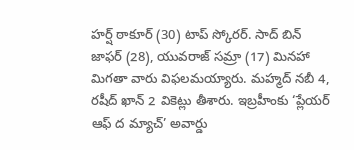హర్ష్‌‌‌‌‌‌‌‌ ఠాకూర్‌‌‌‌‌‌‌‌ (30) టాప్‌‌‌‌‌‌‌‌ స్కోరర్‌‌‌‌‌‌‌‌. సాద్‌‌‌‌‌‌‌‌ బిన్‌‌‌‌‌‌‌‌ జాఫర్‌‌‌‌‌‌‌‌ (28), యువరాజ్‌‌‌‌‌‌‌‌ సమ్రా (17) మినహా మిగతా వారు విఫలమయ్యారు. మహ్మద్‌‌‌‌‌‌‌‌ నబీ 4, రషీద్‌‌‌‌‌‌‌‌ ఖాన్‌‌‌‌‌‌‌‌ 2 వికెట్లు తీశారు. ఇబ్రహీంకు ‘ప్లేయర్‌‌‌‌‌‌‌‌ ఆఫ్‌‌‌‌‌‌‌‌ ద మ్యాచ్‌‌‌‌‌‌‌‌’ అవార్డు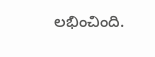లభించింది.